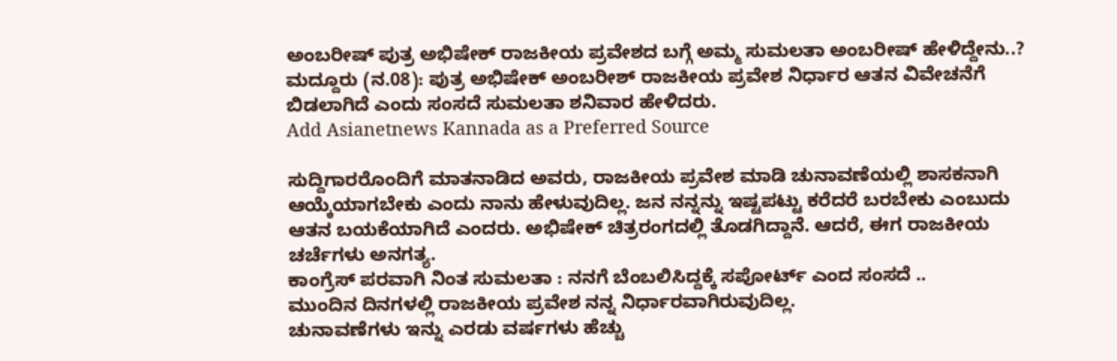ಅಂಬರೀಷ್ ಪುತ್ರ ಅಭಿಷೇಕ್ ರಾಜಕೀಯ ಪ್ರವೇಶದ ಬಗ್ಗೆ ಅಮ್ಮ ಸುಮಲತಾ ಅಂಬರೀಷ್ ಹೇಳಿದ್ದೇನು..?
ಮದ್ದೂರು (ನ.08): ಪುತ್ರ ಅಭಿಷೇಕ್ ಅಂಬರೀಶ್ ರಾಜಕೀಯ ಪ್ರವೇಶ ನಿರ್ಧಾರ ಆತನ ವಿವೇಚನೆಗೆ ಬಿಡಲಾಗಿದೆ ಎಂದು ಸಂಸದೆ ಸುಮಲತಾ ಶನಿವಾರ ಹೇಳಿದರು.
Add Asianetnews Kannada as a Preferred Source

ಸುದ್ದಿಗಾರರೊಂದಿಗೆ ಮಾತನಾಡಿದ ಅವರು, ರಾಜಕೀಯ ಪ್ರವೇಶ ಮಾಡಿ ಚುನಾವಣೆಯಲ್ಲಿ ಶಾಸಕನಾಗಿ ಆಯ್ಕೆಯಾಗಬೇಕು ಎಂದು ನಾನು ಹೇಳುವುದಿಲ್ಲ. ಜನ ನನ್ನನ್ನು ಇಷ್ಟಪಟ್ಟು ಕರೆದರೆ ಬರಬೇಕು ಎಂಬುದು ಆತನ ಬಯಕೆಯಾಗಿದೆ ಎಂದರು. ಅಭಿಷೇಕ್ ಚಿತ್ರರಂಗದಲ್ಲಿ ತೊಡಗಿದ್ದಾನೆ. ಆದರೆ, ಈಗ ರಾಜಕೀಯ ಚರ್ಚೆಗಳು ಅನಗತ್ಯ.
ಕಾಂಗ್ರೆಸ್ ಪರವಾಗಿ ನಿಂತ ಸುಮಲತಾ : ನನಗೆ ಬೆಂಬಲಿಸಿದ್ದಕ್ಕೆ ಸಪೋರ್ಟ್ ಎಂದ ಸಂಸದೆ ..
ಮುಂದಿನ ದಿನಗಳಲ್ಲಿ ರಾಜಕೀಯ ಪ್ರವೇಶ ನನ್ನ ನಿರ್ಧಾರವಾಗಿರುವುದಿಲ್ಲ.
ಚುನಾವಣೆಗಳು ಇನ್ನು ಎರಡು ವರ್ಷಗಳು ಹೆಚ್ಚು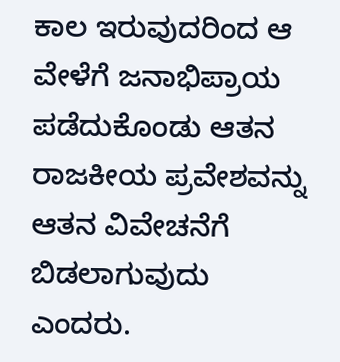ಕಾಲ ಇರುವುದರಿಂದ ಆ ವೇಳೆಗೆ ಜನಾಭಿಪ್ರಾಯ ಪಡೆದುಕೊಂಡು ಆತನ ರಾಜಕೀಯ ಪ್ರವೇಶವನ್ನು ಆತನ ವಿವೇಚನೆಗೆ ಬಿಡಲಾಗುವುದು ಎಂದರು.